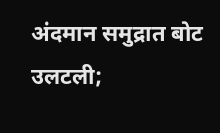अंदमान समुद्रात बोट उलटली;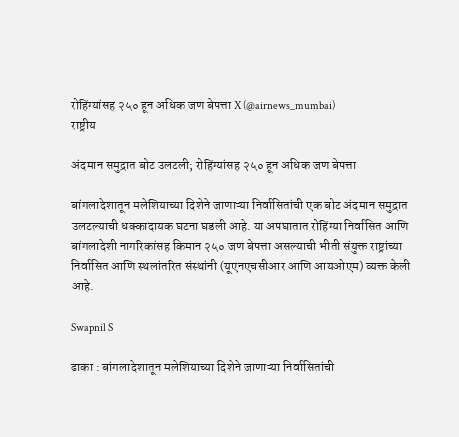रोहिंग्यांसह २५० हून अधिक जण बेपत्ता X (@airnews_mumbai)
राष्ट्रीय

अंदमान समुद्रात बोट उलटली; रोहिंग्यांसह २५० हून अधिक जण बेपत्ता

बांगलादेशातून मलेशियाच्या दिशेने जाणाऱ्या निर्वासितांची एक बोट अंदमान समुद्रात उलटल्याची धक्कादायक घटना घडली आहे. या अपघातात रोहिंग्या निर्वासित आणि बांगलादेशी नागरिकांसह किमान २५० जण बेपत्ता असल्याची भीती संयुक्त राष्ट्रांच्या निर्वासित आणि स्थलांतरित संस्थांनी (यूएनएचसीआर आणि आयओएम) व्यक्त केली आहे.

Swapnil S

ढाका : बांगलादेशातून मलेशियाच्या दिशेने जाणाऱ्या निर्वासितांची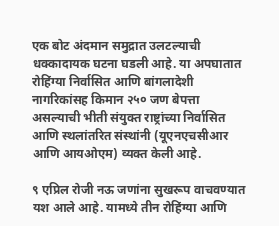एक बोट अंदमान समुद्रात उलटल्याची धक्कादायक घटना घडली आहे. या अपघातात रोहिंग्या निर्वासित आणि बांगलादेशी नागरिकांसह किमान २५० जण बेपत्ता असल्याची भीती संयुक्त राष्ट्रांच्या निर्वासित आणि स्थलांतरित संस्थांनी (यूएनएचसीआर आणि आयओएम) व्यक्त केली आहे.

९ एप्रिल रोजी नऊ जणांना सुखरूप वाचवण्यात यश आले आहे. यामध्ये तीन रोहिंग्या आणि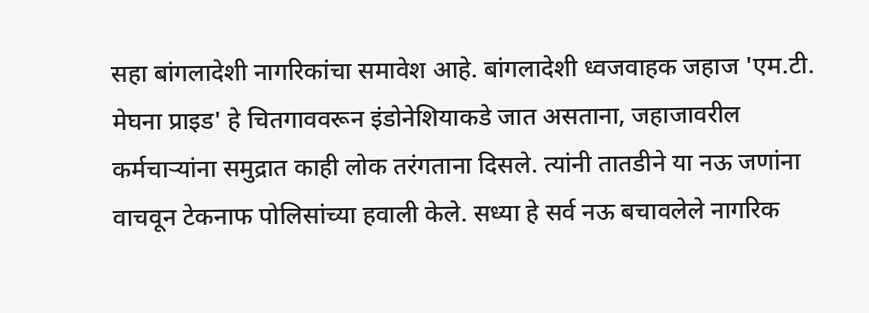सहा बांगलादेशी नागरिकांचा समावेश आहे. बांगलादेशी ध्वजवाहक जहाज 'एम.टी. मेघना प्राइड' हे चितगाववरून इंडोनेशियाकडे जात असताना, जहाजावरील कर्मचाऱ्यांना समुद्रात काही लोक तरंगताना दिसले. त्यांनी तातडीने या नऊ जणांना वाचवून टेकनाफ पोलिसांच्या हवाली केले. सध्या हे सर्व नऊ बचावलेले नागरिक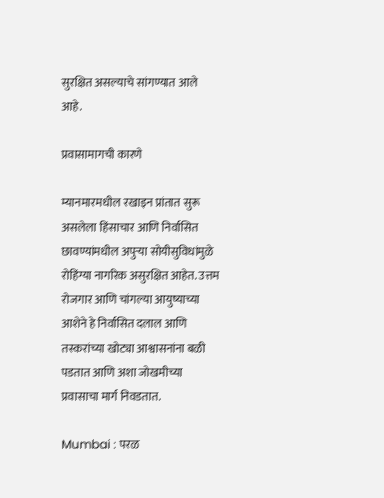सुरक्षित असल्याचे सांगण्यात आले आहे.

प्रवासामागची कारणे

म्यानमारमधील रखाइन प्रांतात सुरू असलेला हिंसाचार आणि निर्वासित छावण्यांमधील अपुऱ्या सोयीसुविधांमुळे रोहिंग्या नागरिक असुरक्षित आहेत. उत्तम रोजगार आणि चांगल्या आयुष्याच्या आशेने हे निर्वासित दलाल आणि तस्करांच्या खोट्या आश्वासनांना बळी पडतात आणि अशा जोखमीच्या प्रवासाचा मार्ग निवडतात.

Mumbai : परळ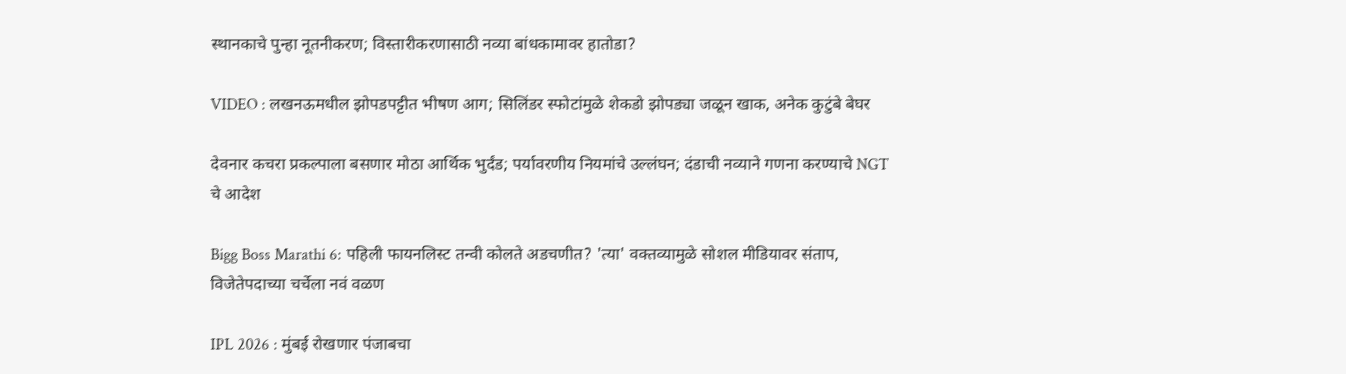स्थानकाचे पुन्हा नूतनीकरण; विस्तारीकरणासाठी नव्या बांधकामावर हातोडा?

VIDEO : लखनऊमधील झोपडपट्टीत भीषण आग; सिलिंडर स्फोटांमुळे शेकडो झोपड्या जळून खाक, अनेक कुटुंबे बेघर

देवनार कचरा प्रकल्पाला बसणार मोठा आर्थिक भुर्दंड; पर्यावरणीय नियमांचे उल्लंघन; दंडाची नव्याने गणना करण्याचे NGT चे आदेश

Bigg Boss Marathi 6: पहिली फायनलिस्ट तन्वी कोलते अडचणीत? 'त्या' वक्तव्यामुळे सोशल मीडियावर संताप, विजेतेपदाच्या चर्चेला नवं वळण

IPL 2026 : मुंबई रोखणार पंजाबचा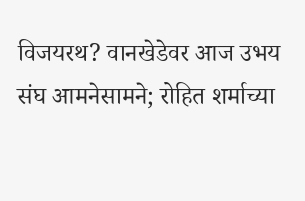विजयरथ? वानखेडेवर आज उभय संघ आमनेसामने; रोहित शर्माच्या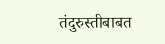तंदुरुस्तीबाबत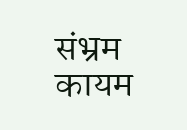संभ्रम कायम